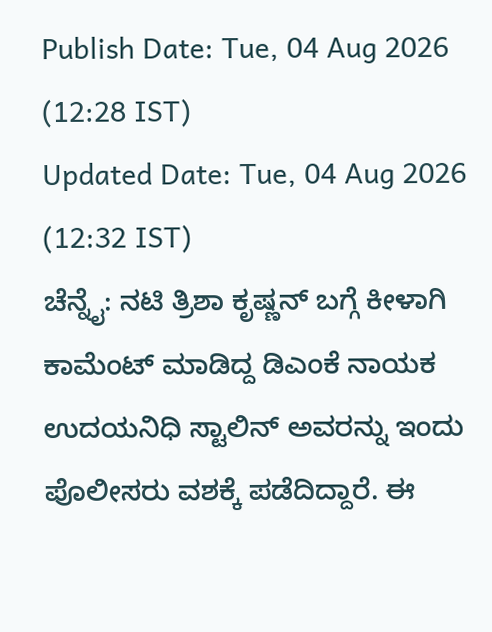Publish Date: Tue, 04 Aug 2026 (12:28 IST)
Updated Date: Tue, 04 Aug 2026 (12:32 IST)
ಚೆನ್ನೈ: ನಟಿ ತ್ರಿಶಾ ಕೃಷ್ಣನ್ ಬಗ್ಗೆ ಕೀಳಾಗಿ ಕಾಮೆಂಟ್ ಮಾಡಿದ್ದ ಡಿಎಂಕೆ ನಾಯಕ ಉದಯನಿಧಿ ಸ್ಟಾಲಿನ್ ಅವರನ್ನು ಇಂದು ಪೊಲೀಸರು ವಶಕ್ಕೆ ಪಡೆದಿದ್ದಾರೆ. ಈ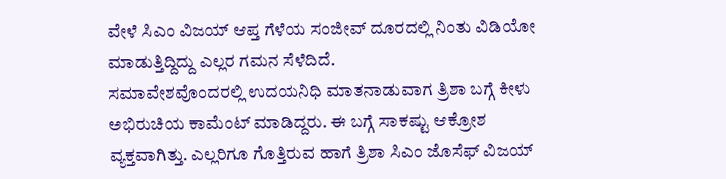ವೇಳೆ ಸಿಎಂ ವಿಜಯ್ ಆಪ್ತ ಗೆಳೆಯ ಸಂಜೀವ್ ದೂರದಲ್ಲಿ ನಿಂತು ವಿಡಿಯೋ ಮಾಡುತ್ತಿದ್ದಿದ್ದು ಎಲ್ಲರ ಗಮನ ಸೆಳೆದಿದೆ.
ಸಮಾವೇಶವೊಂದರಲ್ಲಿ ಉದಯನಿಧಿ ಮಾತನಾಡುವಾಗ ತ್ರಿಶಾ ಬಗ್ಗೆ ಕೀಳು ಅಭಿರುಚಿಯ ಕಾಮೆಂಟ್ ಮಾಡಿದ್ದರು. ಈ ಬಗ್ಗೆ ಸಾಕಷ್ಟು ಆಕ್ರೋಶ ವ್ಯಕ್ತವಾಗಿತ್ತು. ಎಲ್ಲರಿಗೂ ಗೊತ್ತಿರುವ ಹಾಗೆ ತ್ರಿಶಾ ಸಿಎಂ ಜೊಸೆಫ್ ವಿಜಯ್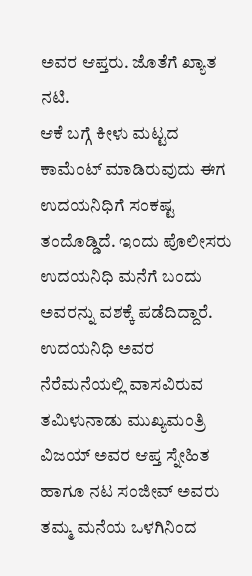ಅವರ ಆಪ್ತರು. ಜೊತೆಗೆ ಖ್ಯಾತ ನಟಿ.
ಆಕೆ ಬಗ್ಗೆ ಕೀಳು ಮಟ್ಟದ ಕಾಮೆಂಟ್ ಮಾಡಿರುವುದು ಈಗ ಉದಯನಿಧಿಗೆ ಸಂಕಷ್ಟ ತಂದೊಡ್ಡಿದೆ. ಇಂದು ಪೊಲೀಸರು ಉದಯನಿಧಿ ಮನೆಗೆ ಬಂದು ಅವರನ್ನು ವಶಕ್ಕೆ ಪಡೆದಿದ್ದಾರೆ.
ಉದಯನಿಧಿ ಅವರ ನೆರೆಮನೆಯಲ್ಲಿ ವಾಸವಿರುವ ತಮಿಳುನಾಡು ಮುಖ್ಯಮಂತ್ರಿ ವಿಜಯ್ ಅವರ ಆಪ್ತ ಸ್ನೇಹಿತ ಹಾಗೂ ನಟ ಸಂಜೀವ್ ಅವರು ತಮ್ಮ ಮನೆಯ ಒಳಗಿನಿಂದ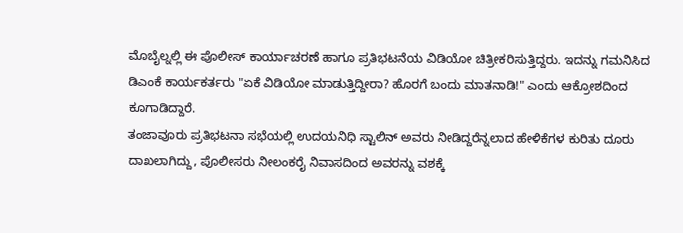ಮೊಬೈಲ್ನಲ್ಲಿ ಈ ಪೊಲೀಸ್ ಕಾರ್ಯಾಚರಣೆ ಹಾಗೂ ಪ್ರತಿಭಟನೆಯ ವಿಡಿಯೋ ಚಿತ್ರೀಕರಿಸುತ್ತಿದ್ದರು. ಇದನ್ನು ಗಮನಿಸಿದ ಡಿಎಂಕೆ ಕಾರ್ಯಕರ್ತರು "ಏಕೆ ವಿಡಿಯೋ ಮಾಡುತ್ತಿದ್ದೀರಾ? ಹೊರಗೆ ಬಂದು ಮಾತನಾಡಿ!" ಎಂದು ಆಕ್ರೋಶದಿಂದ ಕೂಗಾಡಿದ್ದಾರೆ.
ತಂಜಾವೂರು ಪ್ರತಿಭಟನಾ ಸಭೆಯಲ್ಲಿ ಉದಯನಿಧಿ ಸ್ಟಾಲಿನ್ ಅವರು ನೀಡಿದ್ದರೆನ್ನಲಾದ ಹೇಳಿಕೆಗಳ ಕುರಿತು ದೂರು ದಾಖಲಾಗಿದ್ದು, ಪೊಲೀಸರು ನೀಲಂಕರೈ ನಿವಾಸದಿಂದ ಅವರನ್ನು ವಶಕ್ಕೆ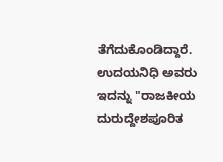ತೆಗೆದುಕೊಂಡಿದ್ದಾರೆ. ಉದಯನಿಧಿ ಅವರು ಇದನ್ನು "ರಾಜಕೀಯ ದುರುದ್ದೇಶಪೂರಿತ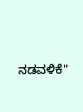ನಡವಳಿಕೆ"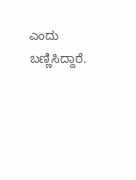ಎಂದು ಬಣ್ಣಿಸಿದ್ದಾರೆ.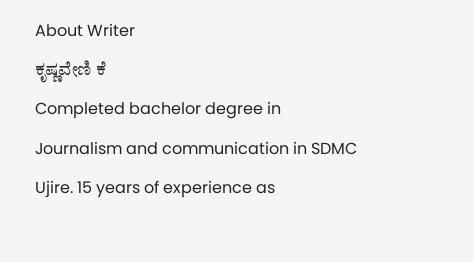About Writer
ಕೃಷ್ಣವೇಣಿ ಕೆ
Completed bachelor degree in Journalism and communication in SDMC Ujire. 15 years of experience as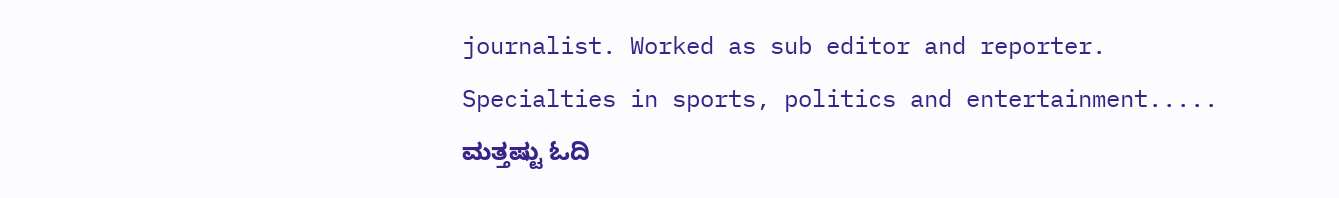journalist. Worked as sub editor and reporter. Specialties in sports, politics and entertainment.....
ಮತ್ತಷ್ಟು ಓದಿ